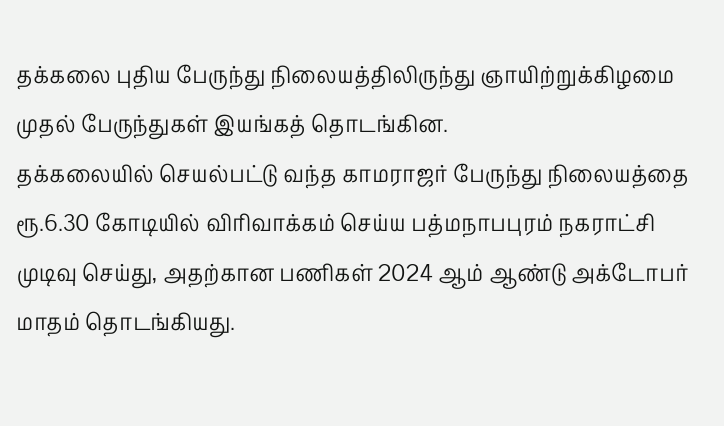தக்கலை புதிய பேருந்து நிலையத்திலிருந்து ஞாயிற்றுக்கிழமை முதல் பேருந்துகள் இயங்கத் தொடங்கின.
தக்கலையில் செயல்பட்டு வந்த காமராஜர் பேருந்து நிலையத்தை ரூ.6.30 கோடியில் விரிவாக்கம் செய்ய பத்மநாபபுரம் நகராட்சி முடிவு செய்து, அதற்கான பணிகள் 2024 ஆம் ஆண்டு அக்டோபர் மாதம் தொடங்கியது.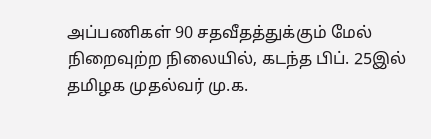அப்பணிகள் 90 சதவீதத்துக்கும் மேல் நிறைவுற்ற நிலையில், கடந்த பிப். 25இல் தமிழக முதல்வர் மு.க.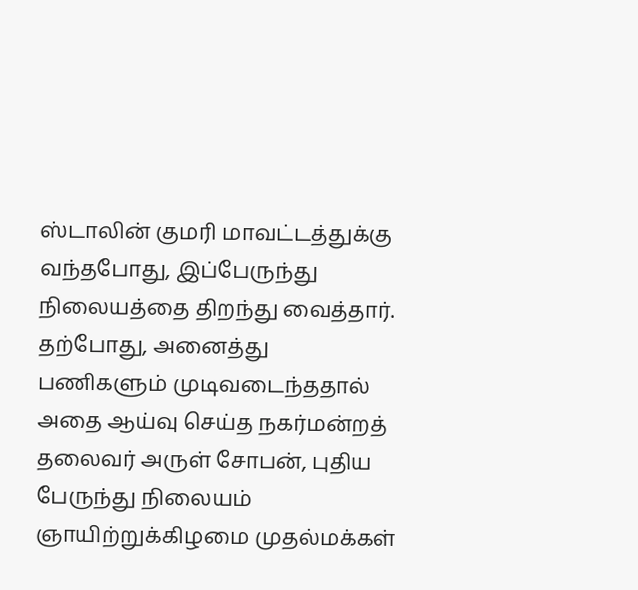ஸ்டாலின் குமரி மாவட்டத்துக்கு வந்தபோது, இப்பேருந்து நிலையத்தை திறந்து வைத்தார்.
தற்போது, அனைத்து பணிகளும் முடிவடைந்ததால் அதை ஆய்வு செய்த நகர்மன்றத் தலைவர் அருள் சோபன், புதிய பேருந்து நிலையம் ஞாயிற்றுக்கிழமை முதல்மக்கள்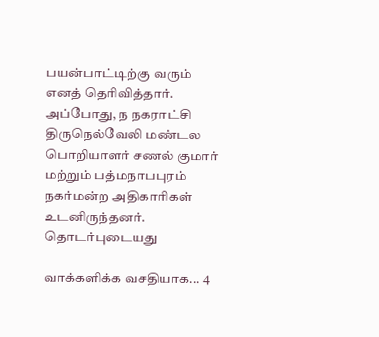பயன்பாட்டிற்கு வரும் எனத் தெரிவித்தார்.
அப்போது, ந நகராட்சி திருநெல்வேலி மண்டல பொறியாளர் சணல் குமார் மற்றும் பத்மநாபபுரம் நகர்மன்ற அதிகாரிகள் உடனிருந்தனர்.
தொடர்புடையது

வாக்களிக்க வசதியாக... 4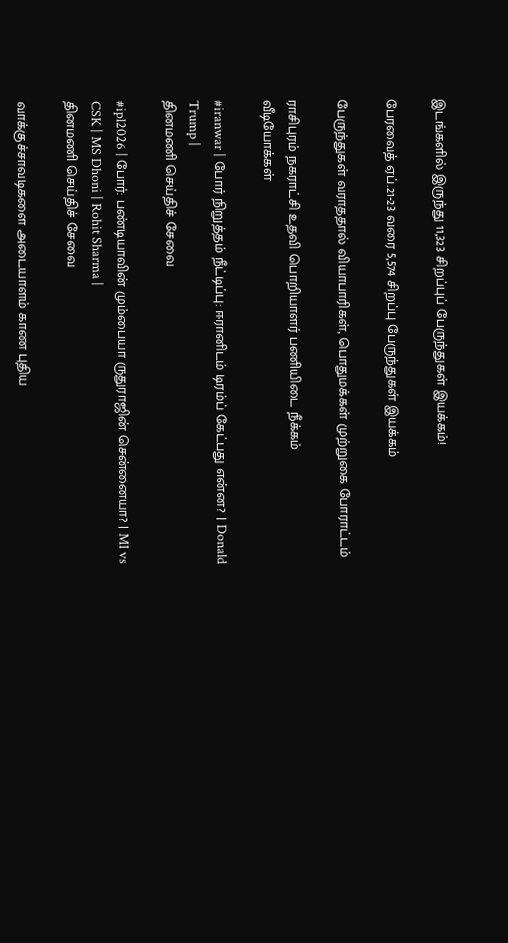இடங்களில் இருந்து 11,323 சிறப்புப் பேருந்துகள் இயக்கம்!

பேரவைத் ஏப்.21-23 வரை 5,574 சிறப்பு பேருந்துகள் இயக்கம்

பேருந்துகள் வராததால் வியாபாரிகள், பொதுமக்கள் முற்றுகை போராட்டம்

ராசிபுரம் நகராட்சி உதவி பொறியாளர் பணியிடை நீக்கம்
வீடியோக்கள்

#iranwar | போர் நிறுத்தம் நீட்டிப்பு: ஈரானிடம் டிரம்ப் கேட்பது என்ன? | Donald Trump |
தினமணி செய்திச் சேவை

#ipl2026 | போர்: பண்டியாவின் மும்பையா ருதுராஜின் சென்னையா? | MI vs CSK | MS Dhoni | Rohit Sharma |
தினமணி செய்திச் சேவை

வாக்குச்சாவடிகளை அடையாளம் காண புதிய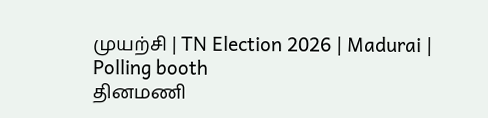முயற்சி | TN Election 2026 | Madurai | Polling booth
தினமணி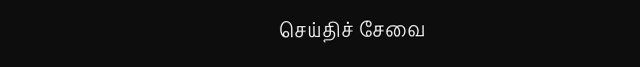செய்திச் சேவை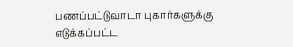பணப்பட்டுவாடா புகார்களுக்கு எடுக்கப்பட்ட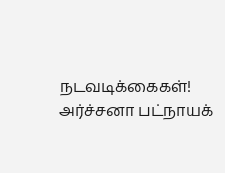நடவடிக்கைகள்! அர்ச்சனா பட்நாயக்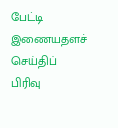பேட்டி
இணையதளச் செய்திப் பிரிவு